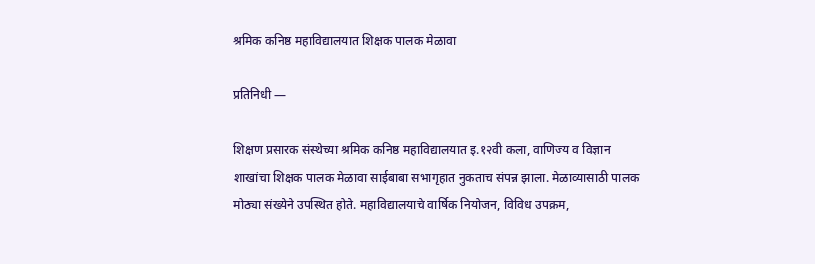श्रमिक कनिष्ठ महाविद्यालयात शिक्षक पालक मेळावा

प्रतिनिधी —

शिक्षण प्रसारक संस्थेच्या श्रमिक कनिष्ठ महाविद्यालयात इ.१२वी कला, वाणिज्य व विज्ञान शाखांचा शिक्षक पालक मेळावा साईबाबा सभागृहात नुकताच संपन्न झाला. मेळाव्यासाठी पालक मोठ्या संख्येने उपस्थित होते. महाविद्यालयाचे वार्षिक नियोजन, विविध उपक्रम,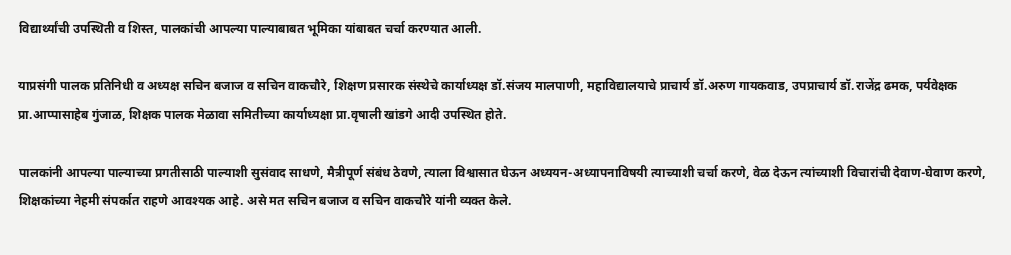विद्यार्थ्यांची उपस्थिती व शिस्त, पालकांची आपल्या पाल्याबाबत भूमिका यांबाबत चर्चा करण्यात आली.

याप्रसंगी पालक प्रतिनिधी व अध्यक्ष सचिन बजाज व सचिन वाकचौरे, शिक्षण प्रसारक संस्थेचे कार्याध्यक्ष डॉ.संजय मालपाणी, महाविद्यालयाचे प्राचार्य डॉ.अरुण गायकवाड, उपप्राचार्य डॉ.राजेंद्र ढमक, पर्यवेक्षक प्रा.आप्पासाहेब गुंजाळ, शिक्षक पालक मेळावा समितीच्या कार्याध्यक्षा प्रा.वृषाली खांडगे आदी उपस्थित होते.

पालकांनी आपल्या पाल्याच्या प्रगतीसाठी पाल्याशी सुसंवाद साधणे, मैत्रीपूर्ण संबंध ठेवणे, त्याला विश्वासात घेऊन अध्ययन-अध्यापनाविषयी त्याच्याशी चर्चा करणे, वेळ देऊन त्यांच्याशी विचारांची देवाण-घेवाण करणे, शिक्षकांच्या नेहमी संपर्कात राहणे आवश्यक आहे. असे मत सचिन बजाज व सचिन वाकचौरे यांनी व्यक्त केले.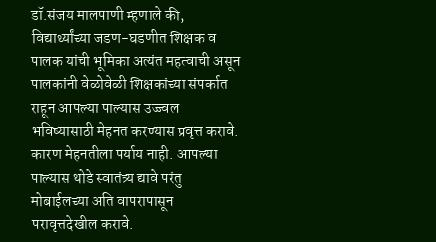डॉ.संजय मालपाणी म्हणाले की, विद्यार्थ्यांच्या जडण-घडणीत शिक्षक व पालक यांची भूमिका अत्यंत महत्वाची असून पालकांनी वेळोवेळी शिक्षकांच्या संपर्कात राहून आपल्या पाल्यास उज्ज्वल भविष्यासाठी मेहनत करण्यास प्रवृत्त करावे. कारण मेहनतीला पर्याय नाही. आपल्या पाल्यास थोडे स्वातंत्र्य द्यावे परंतु मोबाईलच्या अति वापरापासून परावृत्तदेखील करावे.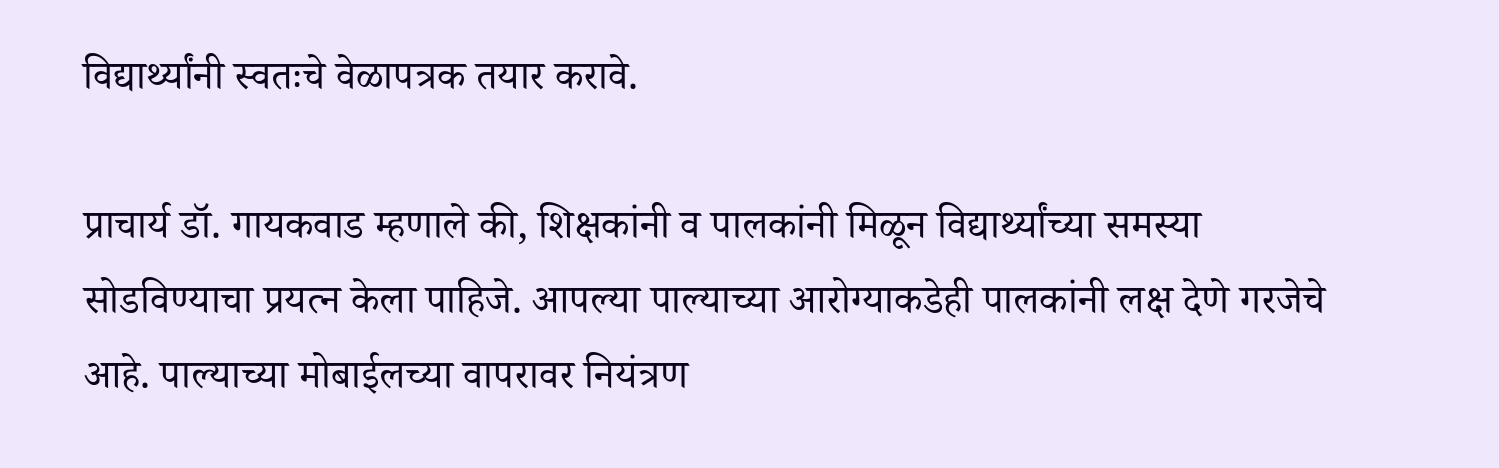विद्यार्थ्यांनी स्वतःचे वेळापत्रक तयार करावे.

प्राचार्य डॉ. गायकवाड म्हणाले की, शिक्षकांनी व पालकांनी मिळून विद्यार्थ्यांच्या समस्या सोडविण्याचा प्रयत्न केला पाहिजे. आपल्या पाल्याच्या आरोग्याकडेही पालकांनी लक्ष देणे गरजेचे आहे. पाल्याच्या मोबाईलच्या वापरावर नियंत्रण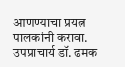आणण्याचा प्रयत्न पालकांनी करावा. उपप्राचार्य डॉ. ढमक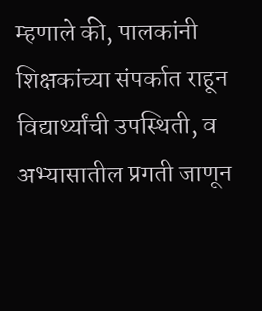म्हणाले की, पालकांनी शिक्षकांच्या संपर्कात राहून विद्यार्थ्यांची उपस्थिती, व अभ्यासातील प्रगती जाणून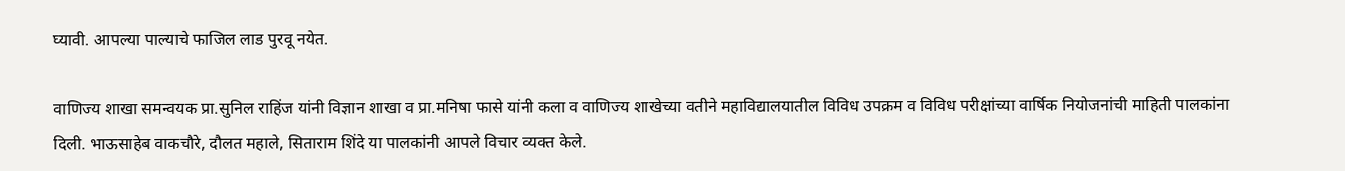घ्यावी. आपल्या पाल्याचे फाजिल लाड पुरवू नयेत.

वाणिज्य शाखा समन्वयक प्रा.सुनिल राहिंज यांनी विज्ञान शाखा व प्रा.मनिषा फासे यांनी कला व वाणिज्य शाखेच्या वतीने महाविद्यालयातील विविध उपक्रम व विविध परीक्षांच्या वार्षिक नियोजनांची माहिती पालकांना दिली. भाऊसाहेब वाकचौरे, दौलत महाले, सिताराम शिंदे या पालकांनी आपले विचार व्यक्त केले.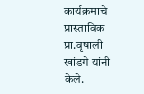कार्यक्रमाचे प्रास्ताविक प्रा.वृषाली खांडगे यांनी केले.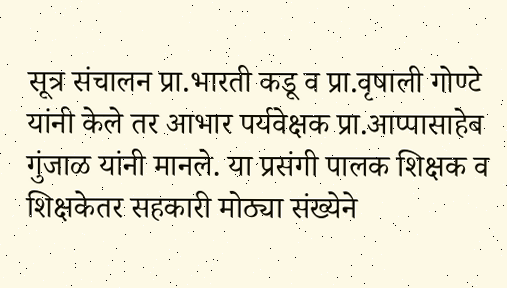सूत्र संचालन प्रा.भारती कडू व प्रा.वृषाली गोण्टे यांनी केले तर आभार पर्यवेक्षक प्रा.आप्पासाहेब गुंजाळ यांनी मानले. या प्रसंगी पालक शिक्षक व शिक्षकेतर सहकारी मोठ्या संख्येने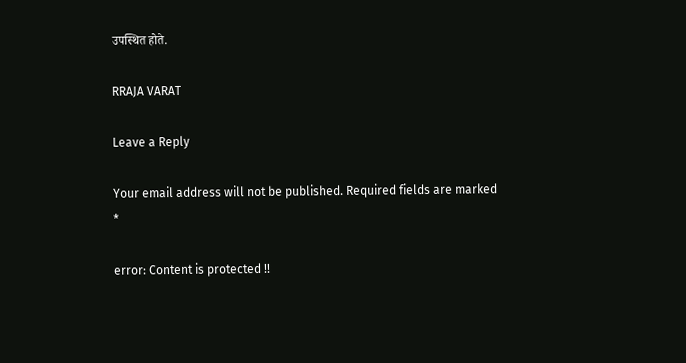उपस्थित होते.

RRAJA VARAT

Leave a Reply

Your email address will not be published. Required fields are marked *

error: Content is protected !!